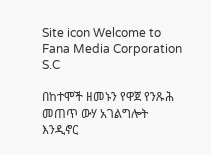Site icon Welcome to Fana Media Corporation S.C

በከተሞች ዘመኑን የዋጀ የንጹሕ መጠጥ ውሃ አገልግሎት እንዲኖር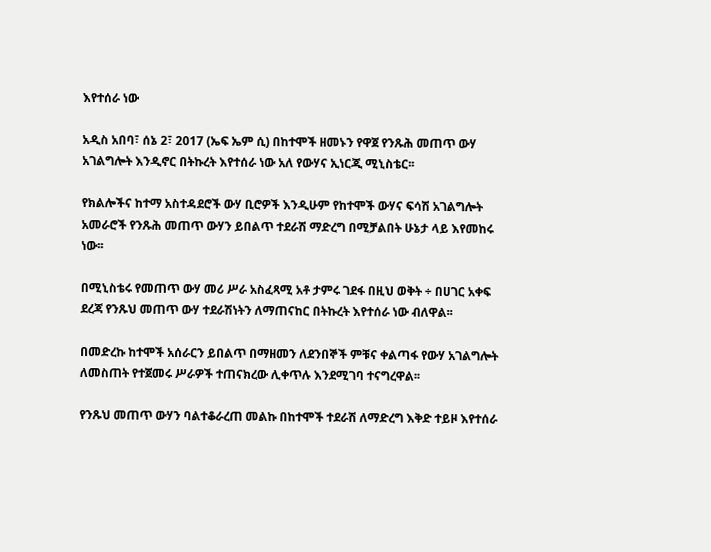እየተሰራ ነው

አዲስ አበባ፣ ሰኔ 2፣ 2017 (ኤፍ ኤም ሲ) በከተሞች ዘመኑን የዋጀ የንጹሕ መጠጥ ውሃ አገልግሎት እንዲኖር በትኩረት እየተሰራ ነው አለ የውሃና ኢነርጂ ሚኒስቴር፡፡

የክልሎችና ከተማ አስተዳደሮች ውሃ ቢሮዎች እንዲሁም የከተሞች ውሃና ፍሳሽ አገልግሎት አመራሮች የንጹሕ መጠጥ ውሃን ይበልጥ ተደራሽ ማድረግ በሚቻልበት ሁኔታ ላይ እየመከሩ ነው፡፡

በሚኒስቴሩ የመጠጥ ውሃ መሪ ሥራ አስፈጻሚ አቶ ታምሩ ገደፋ በዚህ ወቅት ÷ በሀገር አቀፍ ደረጃ የንጹህ መጠጥ ውሃ ተደራሽነትን ለማጠናከር በትኩረት እየተሰራ ነው ብለዋል፡፡

በመድረኩ ከተሞች አሰራርን ይበልጥ በማዘመን ለደንበኞች ምቹና ቀልጣፋ የውሃ አገልግሎት ለመስጠት የተጀመሩ ሥራዎች ተጠናክረው ሊቀጥሉ እንደሚገባ ተናግረዋል፡፡

የንጹህ መጠጥ ውሃን ባልተቆራረጠ መልኩ በከተሞች ተደራሽ ለማድረግ እቅድ ተይዞ እየተሰራ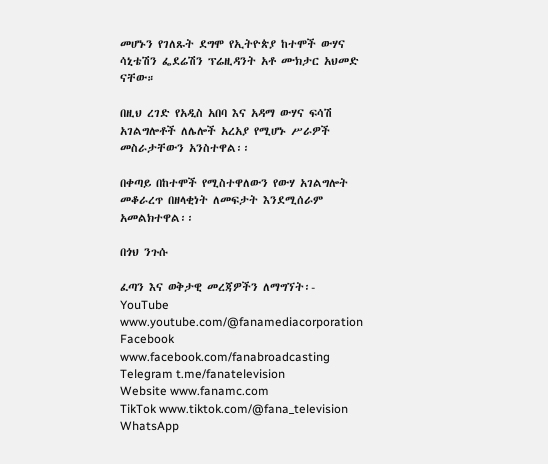መሆኑን የገለጹት ደግሞ የኢትዮጵያ ከተሞች ውሃና ሳኒቴሽን ፌደሬሽን ፕሬዚዳንት አቶ ሙክታር አህመድ ናቸው።

በዚህ ረገድ የአዲስ አበባ እና አዳማ ውሃና ፍሳሽ አገልግሎቶች ለሌሎች አረአያ የሚሆኑ ሥራዎች መስራታቸውን አንስተዋል፡፡

በቀጣይ በከተሞች የሚስተዋለውን የውሃ አገልግሎት መቆራረጥ በዘላቂነት ለመፍታት እንደሚሰራም አመልክተዋል፡፡

በጎህ ንጉሱ

ፈጣን እና ወቅታዊ መረጃዎችን ለማግኘት፡-
YouTube www.youtube.com/@fanamediacorporation
Facebook www.facebook.com/fanabroadcasting
Telegram t.me/fanatelevision
Website www.fanamc.com
TikTok www.tiktok.com/@fana_television
WhatsApp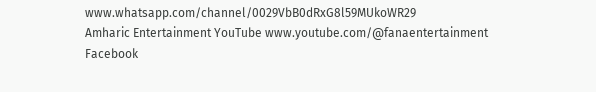www.whatsapp.com/channel/0029VbB0dRxG8l59MUkoWR29
Amharic Entertainment YouTube www.youtube.com/@fanaentertainment
Facebook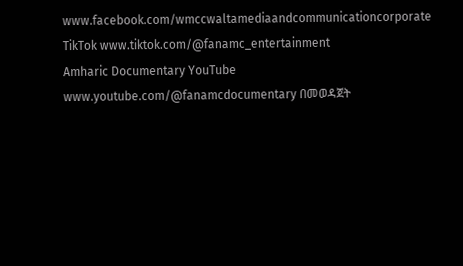www.facebook.com/wmccwaltamediaandcommunicationcorporate
TikTok www.tiktok.com/@fanamc_entertainment
Amharic Documentary YouTube www.youtube.com/@fanamcdocumentary በመወዳጀት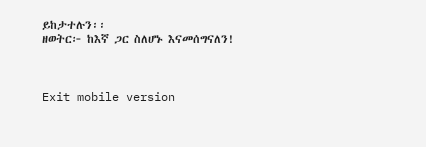ይከታተሉን፡፡
ዘወትር፦ ከእኛ ጋር ስለሆኑ እናመሰግናለን!



Exit mobile version